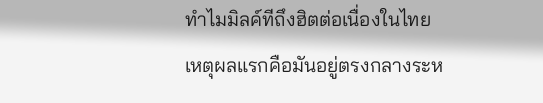ทำไมมิลค์ทีถึงฮิตต่อเนื่องในไทย
เหตุผลแรกคือมันอยู่ตรงกลางระห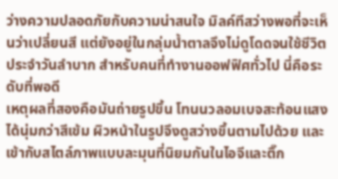ว่างความปลอดภัยกับความน่าสนใจ มิลค์ทีสว่างพอที่จะเห็นว่าเปลี่ยนสี แต่ยังอยู่ในกลุ่มน้ำตาลจึงไม่ดูโดดจนใช้ชีวิตประจำวันลำบาก สำหรับคนที่ทำงานออฟฟิศทั่วไป นี่คือระดับที่พอดี
เหตุผลที่สองคือมันถ่ายรูปขึ้น โทนนวลอมเบจสะท้อนแสงได้นุ่มกว่าสีเข้ม ผิวหน้าในรูปจึงดูสว่างขึ้นตามไปด้วย และเข้ากับสไตล์ภาพแบบละมุนที่นิยมกันในไอจีและติ๊ก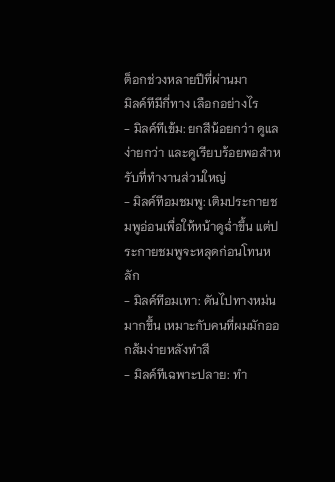ต็อกช่วงหลายปีที่ผ่านมา
มิลค์ทีมีกี่ทาง เลือกอย่างไร
- มิลค์ทีเข้ม: ยกสีน้อยกว่า ดูแลง่ายกว่า และดูเรียบร้อยพอสำหรับที่ทำงานส่วนใหญ่
- มิลค์ทีอมชมพู: เติมประกายชมพูอ่อนเพื่อให้หน้าดูฉ่ำขึ้น แต่ประกายชมพูจะหลุดก่อนโทนหลัก
- มิลค์ทีอมเทา: ดันไปทางหม่นมากขึ้น เหมาะกับคนที่ผมมักออกส้มง่ายหลังทำสี
- มิลค์ทีเฉพาะปลาย: ทำ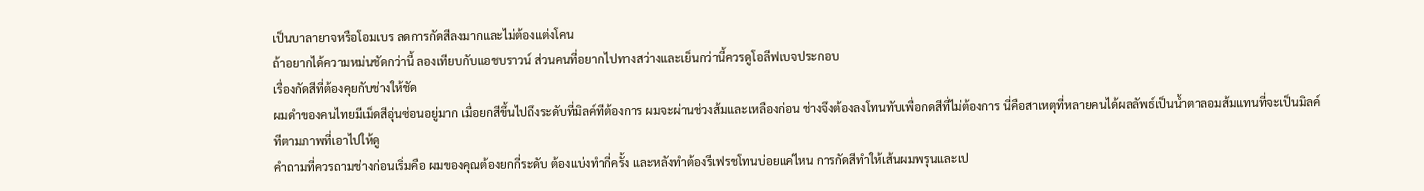เป็นบาลายาจหรือโอมเบร ลดการกัดสีลงมากและไม่ต้องแต่งโคน
ถ้าอยากได้ความหม่นชัดกว่านี้ ลองเทียบกับแอชบราวน์ ส่วนคนที่อยากไปทางสว่างและเย็นกว่านี้ควรดูโอลีฟเบจประกอบ
เรื่องกัดสีที่ต้องคุยกับช่างให้ชัด
ผมดำของคนไทยมีเม็ดสีอุ่นซ่อนอยู่มาก เมื่อยกสีขึ้นไปถึงระดับที่มิลค์ทีต้องการ ผมจะผ่านช่วงส้มและเหลืองก่อน ช่างจึงต้องลงโทนทับเพื่อกดสีที่ไม่ต้องการ นี่คือสาเหตุที่หลายคนได้ผลลัพธ์เป็นน้ำตาลอมส้มแทนที่จะเป็นมิลค์ทีตามภาพที่เอาไปให้ดู
คำถามที่ควรถามช่างก่อนเริ่มคือ ผมของคุณต้องยกกี่ระดับ ต้องแบ่งทำกี่ครั้ง และหลังทำต้องรีเฟรชโทนบ่อยแค่ไหน การกัดสีทำให้เส้นผมพรุนและเป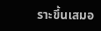ราะขึ้นเสมอ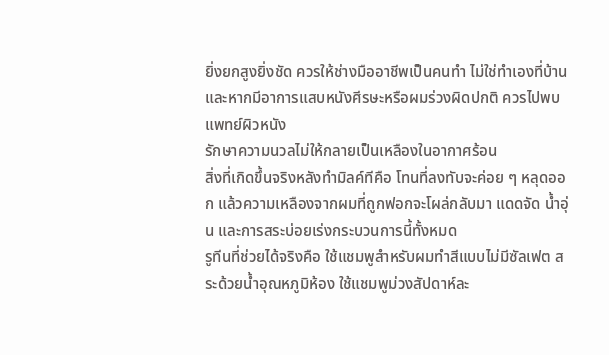ยิ่งยกสูงยิ่งชัด ควรให้ช่างมืออาชีพเป็นคนทำ ไม่ใช่ทำเองที่บ้าน และหากมีอาการแสบหนังศีรษะหรือผมร่วงผิดปกติ ควรไปพบแพทย์ผิวหนัง
รักษาความนวลไม่ให้กลายเป็นเหลืองในอากาศร้อน
สิ่งที่เกิดขึ้นจริงหลังทำมิลค์ทีคือ โทนที่ลงทับจะค่อย ๆ หลุดออก แล้วความเหลืองจากผมที่ถูกฟอกจะโผล่กลับมา แดดจัด น้ำอุ่น และการสระบ่อยเร่งกระบวนการนี้ทั้งหมด
รูทีนที่ช่วยได้จริงคือ ใช้แชมพูสำหรับผมทำสีแบบไม่มีซัลเฟต สระด้วยน้ำอุณหภูมิห้อง ใช้แชมพูม่วงสัปดาห์ละ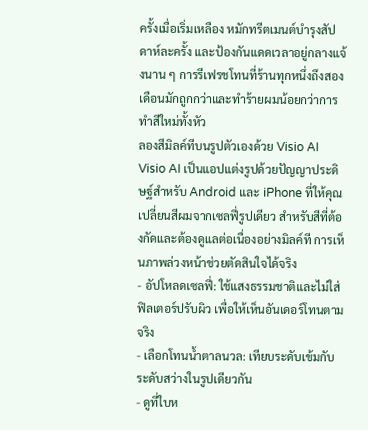ครั้งเมื่อเริ่มเหลือง หมักทรีตเมนต์บำรุงสัปดาห์ละครั้ง และป้องกันแดดเวลาอยู่กลางแจ้งนาน ๆ การรีเฟรชโทนที่ร้านทุกหนึ่งถึงสองเดือนมักถูกกว่าและทำร้ายผมน้อยกว่าการทำสีใหม่ทั้งหัว
ลองสีมิลค์ทีบนรูปตัวเองด้วย Visio AI
Visio AI เป็นแอปแต่งรูปด้วยปัญญาประดิษฐ์สำหรับ Android และ iPhone ที่ให้คุณเปลี่ยนสีผมจากเซลฟี่รูปเดียว สำหรับสีที่ต้องกัดและต้องดูแลต่อเนื่องอย่างมิลค์ที การเห็นภาพล่วงหน้าช่วยตัดสินใจได้จริง
- อัปโหลดเซลฟี่: ใช้แสงธรรมชาติและไม่ใส่ฟิลเตอร์ปรับผิว เพื่อให้เห็นอันเดอร์โทนตามจริง
- เลือกโทนน้ำตาลนวล: เทียบระดับเข้มกับระดับสว่างในรูปเดียวกัน
- ดูที่ใบห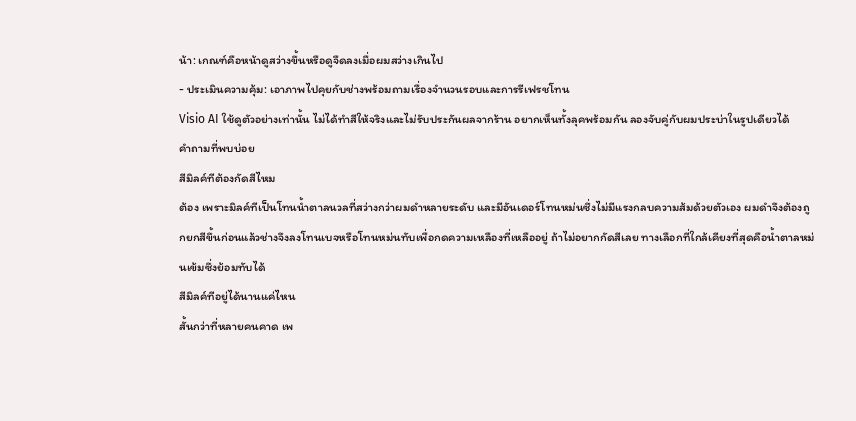น้า: เกณฑ์คือหน้าดูสว่างขึ้นหรือดูจืดลงเมื่อผมสว่างเกินไป
- ประเมินความคุ้ม: เอาภาพไปคุยกับช่างพร้อมถามเรื่องจำนวนรอบและการรีเฟรชโทน
Visio AI ใช้ดูตัวอย่างเท่านั้น ไม่ได้ทำสีให้จริงและไม่รับประกันผลจากร้าน อยากเห็นทั้งลุคพร้อมกัน ลองจับคู่กับผมประบ่าในรูปเดียวได้
คำถามที่พบบ่อย
สีมิลค์ทีต้องกัดสีไหม
ต้อง เพราะมิลค์ทีเป็นโทนน้ำตาลนวลที่สว่างกว่าผมดำหลายระดับ และมีอันเดอร์โทนหม่นซึ่งไม่มีแรงกลบความส้มด้วยตัวเอง ผมดำจึงต้องถูกยกสีขึ้นก่อนแล้วช่างจึงลงโทนเบจหรือโทนหม่นทับเพื่อกดความเหลืองที่เหลืออยู่ ถ้าไม่อยากกัดสีเลย ทางเลือกที่ใกล้เคียงที่สุดคือน้ำตาลหม่นเข้มซึ่งย้อมทับได้
สีมิลค์ทีอยู่ได้นานแค่ไหน
สั้นกว่าที่หลายคนคาด เพ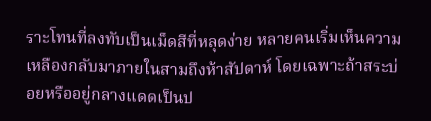ราะโทนที่ลงทับเป็นเม็ดสีที่หลุดง่าย หลายคนเริ่มเห็นความเหลืองกลับมาภายในสามถึงห้าสัปดาห์ โดยเฉพาะถ้าสระบ่อยหรืออยู่กลางแดดเป็นป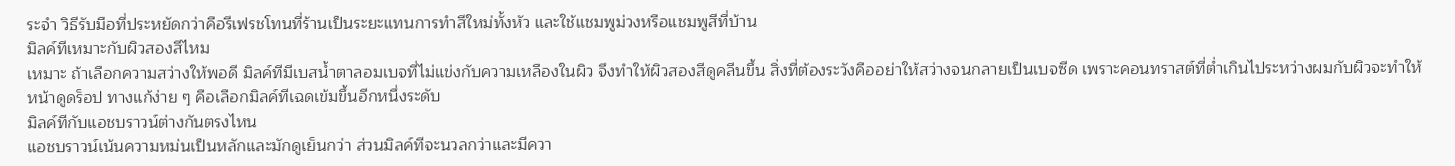ระจำ วิธีรับมือที่ประหยัดกว่าคือรีเฟรชโทนที่ร้านเป็นระยะแทนการทำสีใหม่ทั้งหัว และใช้แชมพูม่วงหรือแชมพูสีที่บ้าน
มิลค์ทีเหมาะกับผิวสองสีไหม
เหมาะ ถ้าเลือกความสว่างให้พอดี มิลค์ทีมีเบสน้ำตาลอมเบจที่ไม่แข่งกับความเหลืองในผิว จึงทำให้ผิวสองสีดูคลีนขึ้น สิ่งที่ต้องระวังคืออย่าให้สว่างจนกลายเป็นเบจซีด เพราะคอนทราสต์ที่ต่ำเกินไประหว่างผมกับผิวจะทำให้หน้าดูดร็อป ทางแก้ง่าย ๆ คือเลือกมิลค์ทีเฉดเข้มขึ้นอีกหนึ่งระดับ
มิลค์ทีกับแอชบราวน์ต่างกันตรงไหน
แอชบราวน์เน้นความหม่นเป็นหลักและมักดูเย็นกว่า ส่วนมิลค์ทีจะนวลกว่าและมีควา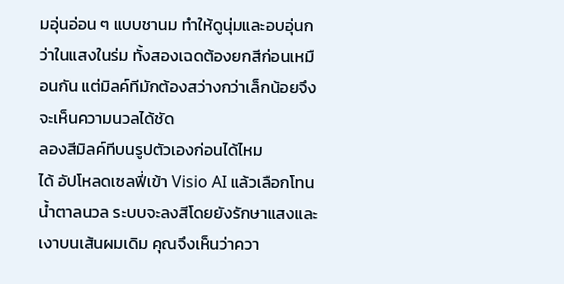มอุ่นอ่อน ๆ แบบชานม ทำให้ดูนุ่มและอบอุ่นกว่าในแสงในร่ม ทั้งสองเฉดต้องยกสีก่อนเหมือนกัน แต่มิลค์ทีมักต้องสว่างกว่าเล็กน้อยจึงจะเห็นความนวลได้ชัด
ลองสีมิลค์ทีบนรูปตัวเองก่อนได้ไหม
ได้ อัปโหลดเซลฟี่เข้า Visio AI แล้วเลือกโทนน้ำตาลนวล ระบบจะลงสีโดยยังรักษาแสงและเงาบนเส้นผมเดิม คุณจึงเห็นว่าควา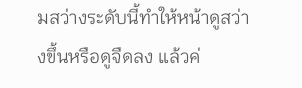มสว่างระดับนี้ทำให้หน้าดูสว่างขึ้นหรือดูจืดลง แล้วค่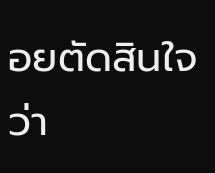อยตัดสินใจว่า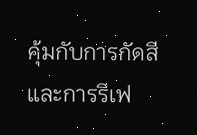คุ้มกับการกัดสีและการรีเฟ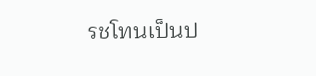รชโทนเป็นป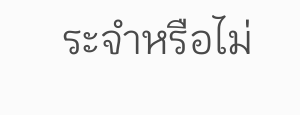ระจำหรือไม่